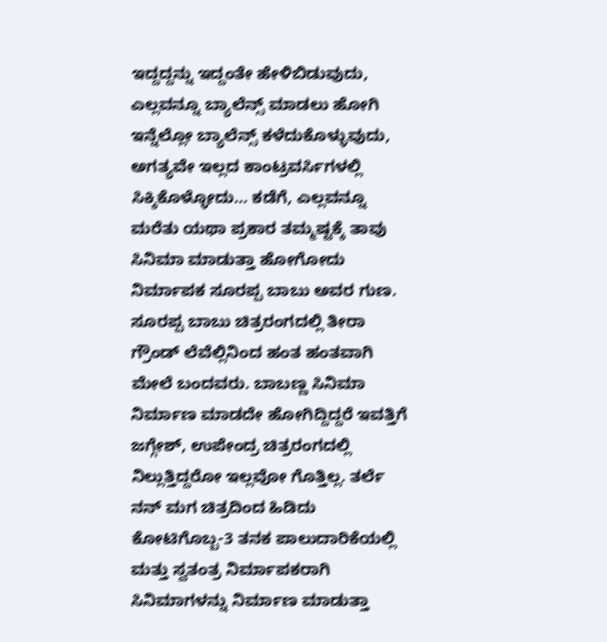ಇದ್ದದ್ದನ್ನು ಇದ್ದಂತೇ ಹೇಳಿಬಿಡುವುದು, ಎಲ್ಲವನ್ನೂ ಬ್ಯಾಲೆನ್ಸ್ ಮಾಡಲು ಹೋಗಿ ಇನ್ನೆಲ್ಲೋ ಬ್ಯಾಲೆನ್ಸ್ ಕಳೆದುಕೊಳ್ಳುವುದು, ಅಗತ್ಯವೇ ಇಲ್ಲದ ಕಾಂಟ್ರವರ್ಸಿಗಳಲ್ಲಿ ಸಿಕ್ಕಿಕೊಳ್ಳೋದು… ಕಡೆಗೆ, ಎಲ್ಲವನ್ನೂ ಮರೆತು ಯಥಾ ಪ್ರಕಾರ ತಮ್ಮಷ್ಟಕ್ಕೆ ತಾವು ಸಿನಿಮಾ ಮಾಡುತ್ತಾ ಹೋಗೋದು ನಿರ್ಮಾಪಕ ಸೂರಪ್ಪ ಬಾಬು ಅವರ ಗುಣ.
ಸೂರಪ್ಪ ಬಾಬು ಚಿತ್ರರಂಗದಲ್ಲಿ ತೀರಾ ಗ್ರೌಂಡ್ ಲೆವೆಲ್ಲಿನಿಂದ ಹಂತ ಹಂತವಾಗಿ ಮೇಲೆ ಬಂದವರು. ಬಾಬಣ್ಣ ಸಿನಿಮಾ ನಿರ್ಮಾಣ ಮಾಡದೇ ಹೋಗಿದ್ದಿದ್ದರೆ ಇವತ್ತಿಗೆ ಜಗ್ಗೇಶ್, ಉಪೇಂದ್ರ ಚಿತ್ರರಂಗದಲ್ಲಿ ನಿಲ್ಲುತ್ತಿದ್ದರೋ ಇಲ್ಲವೋ ಗೊತ್ತಿಲ್ಲ. ತರ್ಲೆ ನನ್ ಮಗ ಚಿತ್ರದಿಂದ ಹಿಡಿದು ಕೋಟಿಗೊಬ್ಬ-3 ತನಕ ಪಾಲುದಾರಿಕೆಯಲ್ಲಿ ಮತ್ತು ಸ್ವತಂತ್ರ ನಿರ್ಮಾಪಕರಾಗಿ ಸಿನಿಮಾಗಳನ್ನು ನಿರ್ಮಾಣ ಮಾಡುತ್ತಾ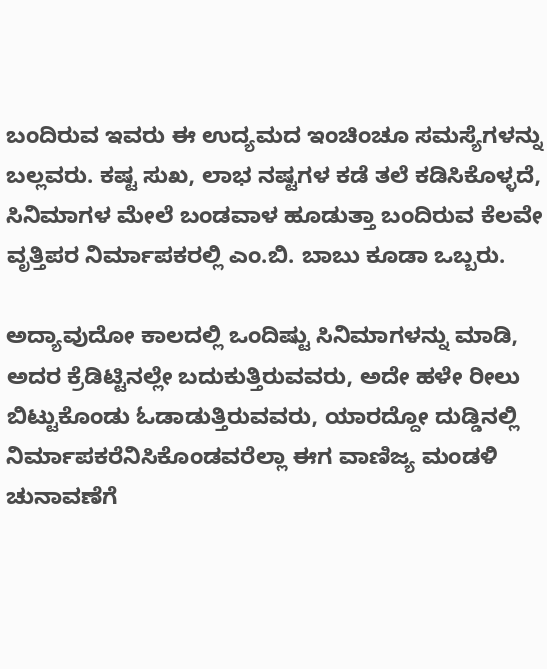ಬಂದಿರುವ ಇವರು ಈ ಉದ್ಯಮದ ಇಂಚಿಂಚೂ ಸಮಸ್ಯೆಗಳನ್ನು ಬಲ್ಲವರು. ಕಷ್ಟ ಸುಖ, ಲಾಭ ನಷ್ಟಗಳ ಕಡೆ ತಲೆ ಕಡಿಸಿಕೊಳ್ಳದೆ, ಸಿನಿಮಾಗಳ ಮೇಲೆ ಬಂಡವಾಳ ಹೂಡುತ್ತಾ ಬಂದಿರುವ ಕೆಲವೇ ವೃತ್ತಿಪರ ನಿರ್ಮಾಪಕರಲ್ಲಿ ಎಂ.ಬಿ. ಬಾಬು ಕೂಡಾ ಒಬ್ಬರು.

ಅದ್ಯಾವುದೋ ಕಾಲದಲ್ಲಿ ಒಂದಿಷ್ಟು ಸಿನಿಮಾಗಳನ್ನು ಮಾಡಿ, ಅದರ ಕ್ರೆಡಿಟ್ಟಿನಲ್ಲೇ ಬದುಕುತ್ತಿರುವವರು, ಅದೇ ಹಳೇ ರೀಲು ಬಿಟ್ಟುಕೊಂಡು ಓಡಾಡುತ್ತಿರುವವರು, ಯಾರದ್ದೋ ದುಡ್ಡಿನಲ್ಲಿ ನಿರ್ಮಾಪಕರೆನಿಸಿಕೊಂಡವರೆಲ್ಲಾ ಈಗ ವಾಣಿಜ್ಯ ಮಂಡಳಿ ಚುನಾವಣೆಗೆ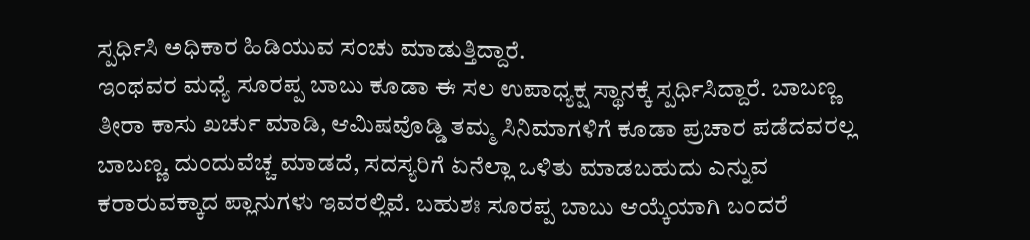ಸ್ಪರ್ಧಿಸಿ ಅಧಿಕಾರ ಹಿಡಿಯುವ ಸಂಚು ಮಾಡುತ್ತಿದ್ದಾರೆ.
ಇಂಥವರ ಮಧ್ಯೆ ಸೂರಪ್ಪ ಬಾಬು ಕೂಡಾ ಈ ಸಲ ಉಪಾಧ್ಯಕ್ಷ ಸ್ಥಾನಕ್ಕೆ ಸ್ಪರ್ಧಿಸಿದ್ದಾರೆ. ಬಾಬಣ್ಣ ತೀರಾ ಕಾಸು ಖರ್ಚು ಮಾಡಿ, ಆಮಿಷವೊಡ್ಡಿ ತಮ್ಮ ಸಿನಿಮಾಗಳಿಗೆ ಕೂಡಾ ಪ್ರಚಾರ ಪಡೆದವರಲ್ಲ ಬಾಬಣ್ಣ. ದುಂದುವೆಚ್ಚ ಮಾಡದೆ, ಸದಸ್ಯರಿಗೆ ಏನೆಲ್ಲಾ ಒಳಿತು ಮಾಡಬಹುದು ಎನ್ನುವ ಕರಾರುವಕ್ಕಾದ ಪ್ಲಾನುಗಳು ಇವರಲ್ಲಿವೆ. ಬಹುಶಃ ಸೂರಪ್ಪ ಬಾಬು ಆಯ್ಕೆಯಾಗಿ ಬಂದರೆ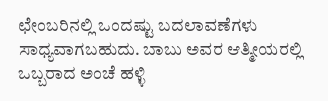ಛೇಂಬರಿನಲ್ಲಿ ಒಂದಷ್ಟು ಬದಲಾವಣೆಗಳು ಸಾಧ್ಯವಾಗಬಹುದು. ಬಾಬು ಅವರ ಆತ್ಮೀಯರಲ್ಲಿ ಒಬ್ಬರಾದ ಅಂಚೆ ಹಳ್ಳಿ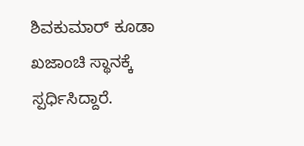ಶಿವಕುಮಾರ್ ಕೂಡಾ ಖಜಾಂಚಿ ಸ್ಥಾನಕ್ಕೆ ಸ್ಪರ್ಧಿಸಿದ್ದಾರೆ.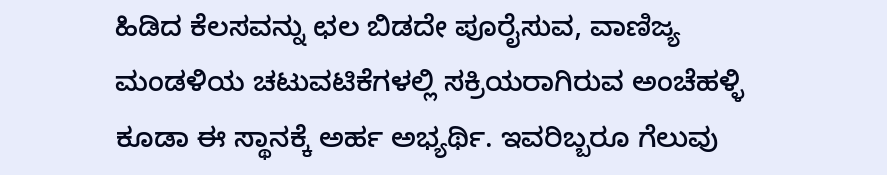ಹಿಡಿದ ಕೆಲಸವನ್ನು ಛಲ ಬಿಡದೇ ಪೂರೈಸುವ, ವಾಣಿಜ್ಯ ಮಂಡಳಿಯ ಚಟುವಟಿಕೆಗಳಲ್ಲಿ ಸಕ್ರಿಯರಾಗಿರುವ ಅಂಚೆಹಳ್ಳಿ ಕೂಡಾ ಈ ಸ್ಥಾನಕ್ಕೆ ಅರ್ಹ ಅಭ್ಯರ್ಥಿ. ಇವರಿಬ್ಬರೂ ಗೆಲುವು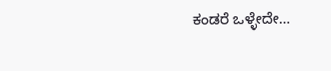ಕಂಡರೆ ಒಳ್ಳೇದೇ…